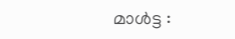മാൾട്ട :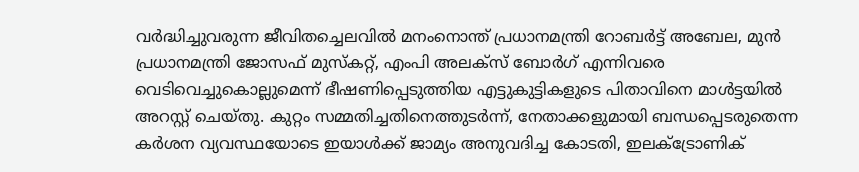വർദ്ധിച്ചുവരുന്ന ജീവിതച്ചെലവിൽ മനംനൊന്ത് പ്രധാനമന്ത്രി റോബർട്ട് അബേല, മുൻ പ്രധാനമന്ത്രി ജോസഫ് മുസ്കറ്റ്, എംപി അലക്സ് ബോർഗ് എന്നിവരെ വെടിവെച്ചുകൊല്ലുമെന്ന് ഭീഷണിപ്പെടുത്തിയ എട്ടുകുട്ടികളുടെ പിതാവിനെ മാൾട്ടയിൽ അറസ്റ്റ് ചെയ്തു. കുറ്റം സമ്മതിച്ചതിനെത്തുടർന്ന്, നേതാക്കളുമായി ബന്ധപ്പെടരുതെന്ന കർശന വ്യവസ്ഥയോടെ ഇയാൾക്ക് ജാമ്യം അനുവദിച്ച കോടതി, ഇലക്ട്രോണിക്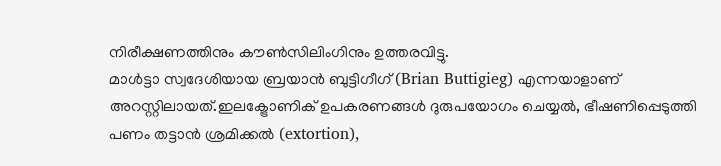നിരീക്ഷണത്തിനും കൗൺസിലിംഗിനും ഉത്തരവിട്ടു.
മാൾട്ടാ സ്വദേശിയായ ബ്രയാൻ ബുട്ടിഗീഗ് (Brian Buttigieg) എന്നയാളാണ് അറസ്റ്റിലായത്.ഇലക്ട്രോണിക് ഉപകരണങ്ങൾ ദുരുപയോഗം ചെയ്യൽ, ഭീഷണിപ്പെടുത്തി പണം തട്ടാൻ ശ്രമിക്കൽ (extortion),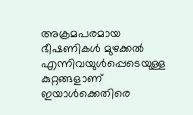അക്രമപരമായ ഭീഷണികൾ മുഴക്കൽ എന്നിവയുൾപ്പെടെയുള്ള കുറ്റങ്ങളാണ് ഇയാൾക്കെതിരെ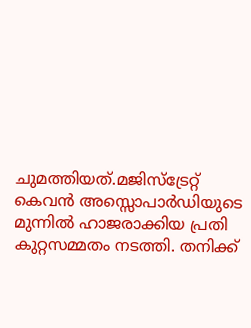ചുമത്തിയത്.മജിസ്ട്രേറ്റ് കെവൻ അസ്സൊപാർഡിയുടെ മുന്നിൽ ഹാജരാക്കിയ പ്രതി കുറ്റസമ്മതം നടത്തി. തനിക്ക്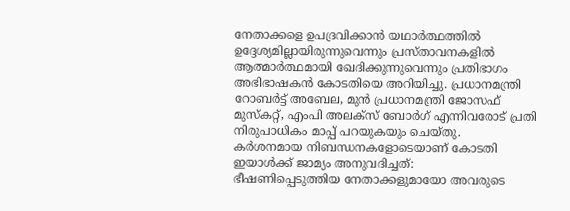നേതാക്കളെ ഉപദ്രവിക്കാൻ യഥാർത്ഥത്തിൽ ഉദ്ദേശ്യമില്ലായിരുന്നുവെന്നും പ്രസ്താവനകളിൽ ആത്മാർത്ഥമായി ഖേദിക്കുന്നുവെന്നും പ്രതിഭാഗം അഭിഭാഷകൻ കോടതിയെ അറിയിച്ചു. പ്രധാനമന്ത്രി റോബർട്ട് അബേല, മുൻ പ്രധാനമന്ത്രി ജോസഫ് മുസ്കറ്റ്, എംപി അലക്സ് ബോർഗ് എന്നിവരോട് പ്രതി നിരുപാധികം മാപ്പ് പറയുകയും ചെയ്തു.
കർശനമായ നിബന്ധനകളോടെയാണ് കോടതി ഇയാൾക്ക് ജാമ്യം അനുവദിച്ചത്:
ഭീഷണിപ്പെടുത്തിയ നേതാക്കളുമായോ അവരുടെ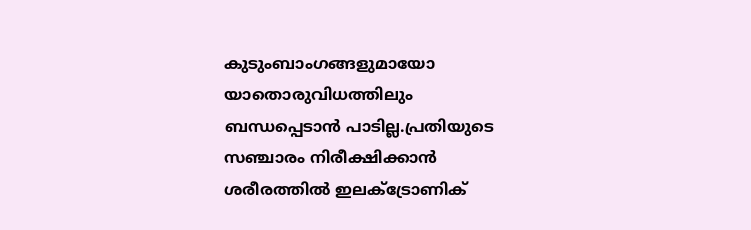കുടുംബാംഗങ്ങളുമായോ യാതൊരുവിധത്തിലും ബന്ധപ്പെടാൻ പാടില്ല.പ്രതിയുടെ സഞ്ചാരം നിരീക്ഷിക്കാൻ ശരീരത്തിൽ ഇലക്ട്രോണിക്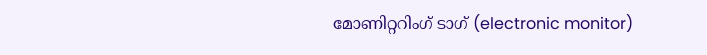മോണിറ്ററിംഗ് ടാഗ് (electronic monitor)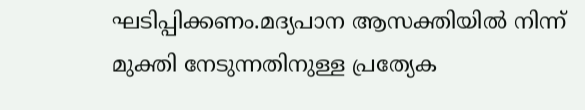ഘടിപ്പിക്കണം.മദ്യപാന ആസക്തിയിൽ നിന്ന് മുക്തി നേടുന്നതിനുള്ള പ്രത്യേക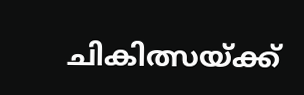ചികിത്സയ്ക്ക്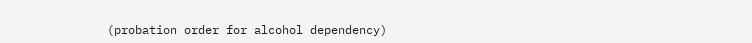(probation order for alcohol dependency)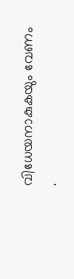വിധേയനാകുകയും വേണം .